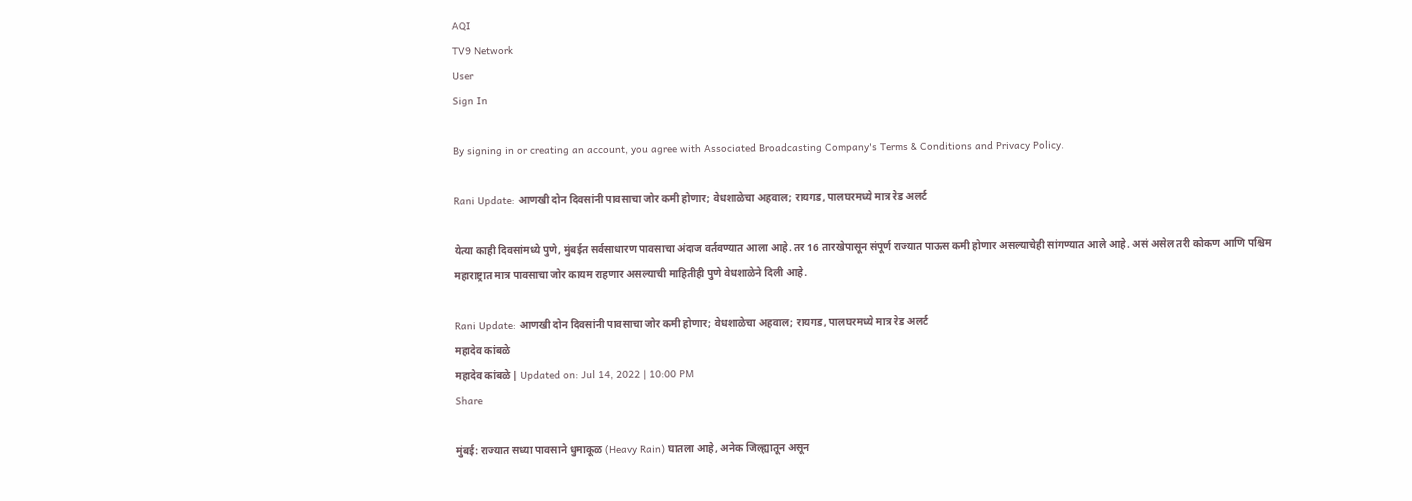AQI
TV9 Network
User
Sign In

By signing in or creating an account, you agree with Associated Broadcasting Company's Terms & Conditions and Privacy Policy.

Rani Update: आणखी दोन दिवसांनी पावसाचा जोर कमी होणार; वेधशाळेचा अहवाल; रायगड, पालघरमध्ये मात्र रेड अलर्ट

येत्या काही दिवसांमध्ये पुणे, मुंबईत सर्वसाधारण पावसाचा अंदाज वर्तवण्यात आला आहे. तर 16 तारखेपासून संपूर्ण राज्यात पाऊस कमी होणार असल्याचेही सांगण्यात आले आहे. असं असेल तरी कोकण आणि पश्चिम महाराष्ट्रात मात्र पावसाचा जोर कायम राहणार असल्याची माहितीही पुणे वेधशाळेने दिली आहे.

Rani Update: आणखी दोन दिवसांनी पावसाचा जोर कमी होणार; वेधशाळेचा अहवाल; रायगड, पालघरमध्ये मात्र रेड अलर्ट
महादेव कांबळे
महादेव कांबळे | Updated on: Jul 14, 2022 | 10:00 PM
Share

मुंबई: राज्यात सध्या पावसाने धुमाकूळ (Heavy Rain) घातला आहे, अनेक जिल्ह्यातून असून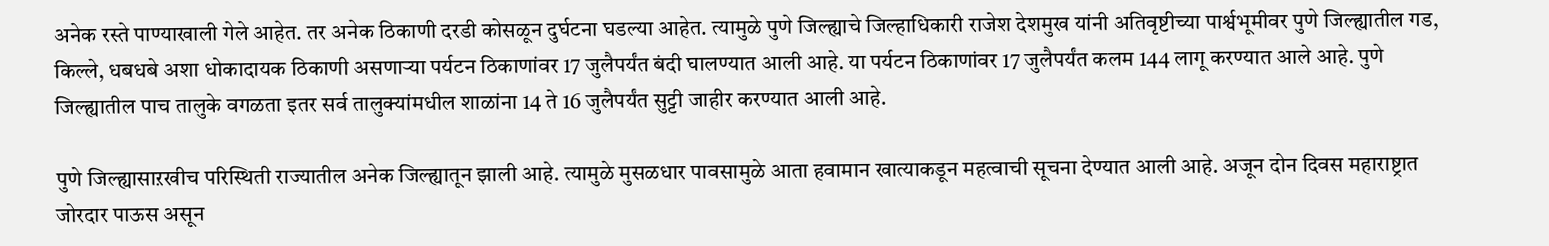अनेक रस्ते पाण्याखाली गेले आहेत. तर अनेक ठिकाणी दरडी कोसळून दुर्घटना घडल्या आहेत. त्यामुळे पुणे जिल्ह्याचे जिल्हाधिकारी राजेश देशमुख यांनी अतिवृष्टीच्या पार्श्वभूमीवर पुणे जिल्ह्यातील गड, किल्ले, धबधबे अशा धोकादायक ठिकाणी असणाऱ्या पर्यटन ठिकाणांवर 17 जुलैपर्यंत बंदी घालण्यात आली आहे. या पर्यटन ठिकाणांवर 17 जुलैपर्यंत कलम 144 लागू करण्यात आले आहे. पुणे जिल्ह्यातील पाच तालुके वगळता इतर सर्व तालुक्यांमधील शाळांना 14 ते 16 जुलैपर्यंत सुट्टी जाहीर करण्यात आली आहे.

पुणे जिल्ह्यासाऱखीच परिस्थिती राज्यातील अनेक जिल्ह्यातून झाली आहे. त्यामुळे मुसळधार पावसामुळे आता हवामान खात्याकडून महत्वाची सूचना देण्यात आली आहे. अजून दोन दिवस महाराष्ट्रात जोरदार पाऊस असून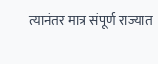त्यानंतर मात्र संपूर्ण राज्यात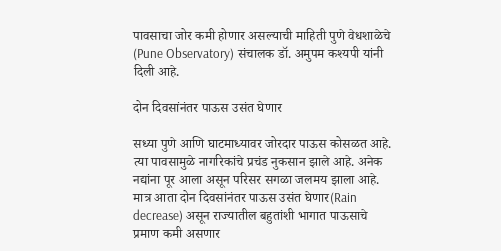पावसाचा जोर कमी होणार असल्याची माहिती पुणे वेधशाळेचे (Pune Observatory) संचालक डॉ. अमुपम कश्यपी यांनी दिली आहे.

दोन दिवसांनंतर पाऊस उसंत घेणार

सध्या पुणे आणि घाटमाध्यावर जोरदार पाऊस कोसळत आहे. त्या पावसामुळे नागरिकांचे प्रचंड नुकसान झाले आहे. अनेक नद्यांना पूर आला असून परिसर सगळा जलमय झाला आहे. मात्र आता दोन दिवसांनंतर पाऊस उसंत घेणार(Rain decrease) असून राज्यातील बहुतांशी भागात पाऊसाचे प्रमाण कमी असणार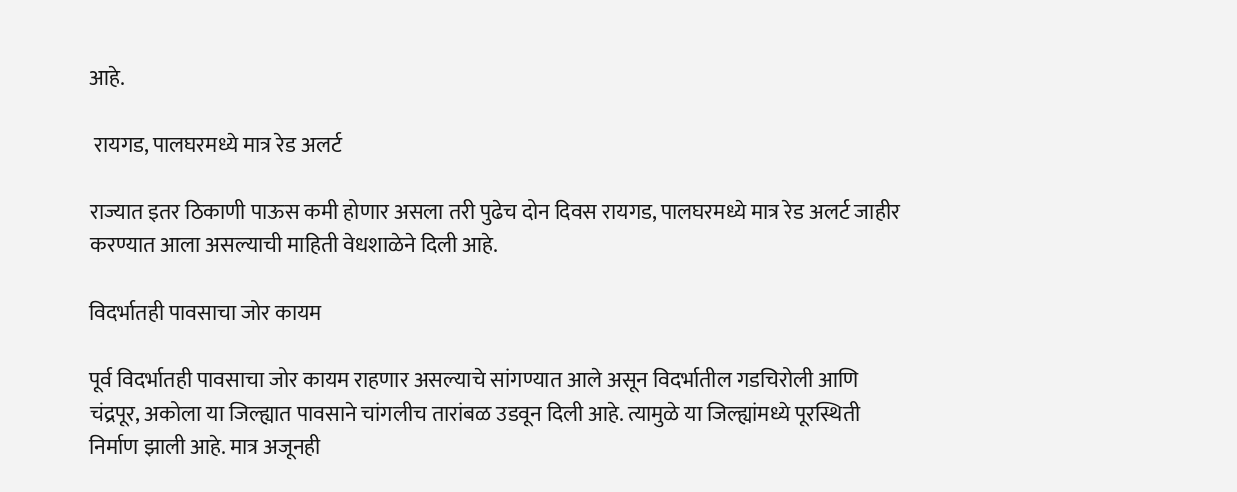आहे.

 रायगड, पालघरमध्ये मात्र रेड अलर्ट

राज्यात इतर ठिकाणी पाऊस कमी होणार असला तरी पुढेच दोन दिवस रायगड, पालघरमध्ये मात्र रेड अलर्ट जाहीर करण्यात आला असल्याची माहिती वेधशाळेने दिली आहे.

विदर्भातही पावसाचा जोर कायम

पूर्व विदर्भातही पावसाचा जोर कायम राहणार असल्याचे सांगण्यात आले असून विदर्भातील गडचिरोली आणि चंद्रपूर, अकोला या जिल्ह्यात पावसाने चांगलीच तारांबळ उडवून दिली आहे. त्यामुळे या जिल्ह्यांमध्ये पूरस्थिती निर्माण झाली आहे. मात्र अजूनही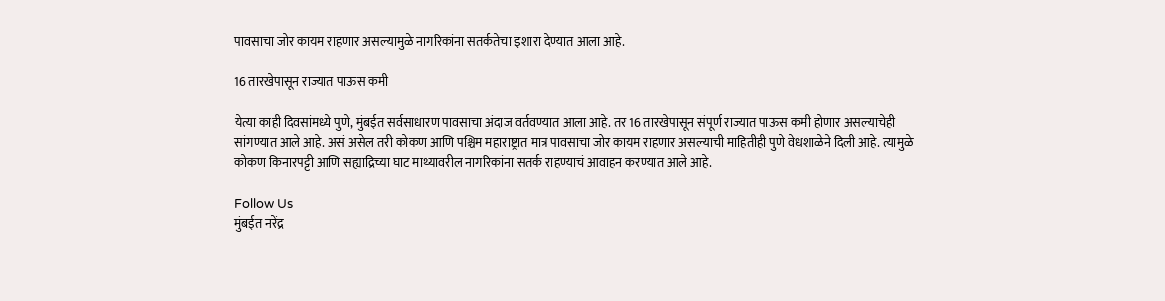पावसाचा जोर कायम राहणार असल्यामुळे नागरिकांना सतर्कतेचा इशारा देण्यात आला आहे.

16 तारखेपासून राज्यात पाऊस कमी

येत्या काही दिवसांमध्ये पुणे, मुंबईत सर्वसाधारण पावसाचा अंदाज वर्तवण्यात आला आहे. तर 16 तारखेपासून संपूर्ण राज्यात पाऊस कमी होणार असल्याचेही सांगण्यात आले आहे. असं असेल तरी कोकण आणि पश्चिम महाराष्ट्रात मात्र पावसाचा जोर कायम राहणार असल्याची माहितीही पुणे वेधशाळेने दिली आहे. त्यामुळे कोकण किनारपट्टी आणि सह्याद्रिच्या घाट माथ्यावरील नागरिकांना सतर्क राहण्याचं आवाहन करण्यात आले आहे.

Follow Us
मुंबईत नरेंद्र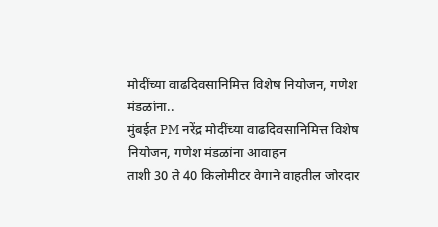मोदींच्या वाढदिवसानिमित्त विशेष नियोजन, गणेश मंडळांना..
मुंबईत PM नरेंद्र मोदींच्या वाढदिवसानिमित्त विशेष नियोजन, गणेश मंडळांना आवाहन
ताशी 30 ते 40 किलोमीटर वेगाने वाहतील जोरदार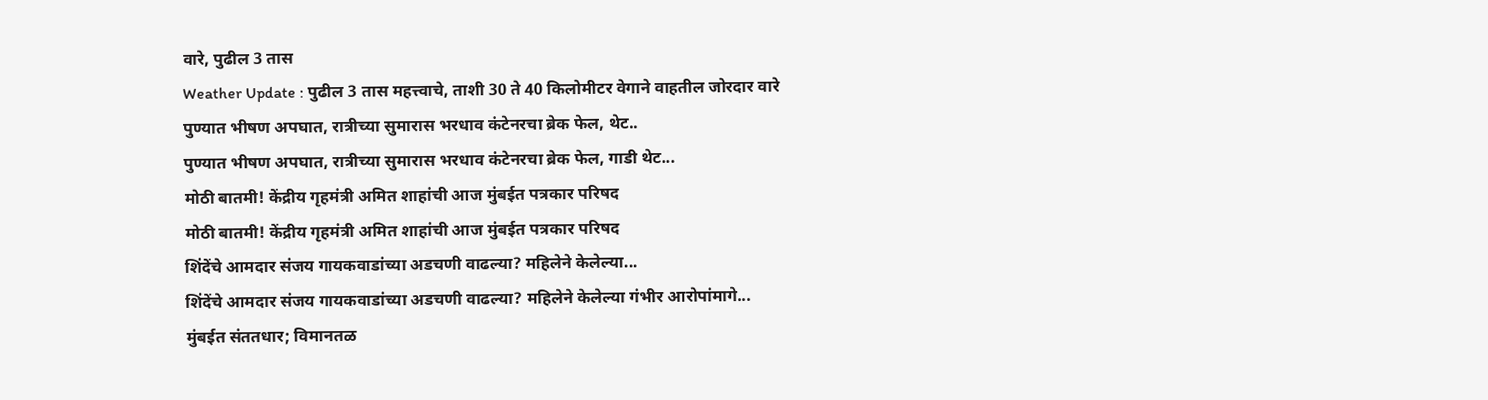वारे, पुढील 3 तास
Weather Update : पुढील 3 तास महत्त्वाचे, ताशी 30 ते 40 किलोमीटर वेगाने वाहतील जोरदार वारे
पुण्यात भीषण अपघात, रात्रीच्या सुमारास भरधाव कंटेनरचा ब्रेक फेल, थेट..
पुण्यात भीषण अपघात, रात्रीच्या सुमारास भरधाव कंटेनरचा ब्रेक फेल, गाडी थेट...
मोठी बातमी! केंद्रीय गृहमंत्री अमित शाहांची आज मुंबईत पत्रकार परिषद
मोठी बातमी! केंद्रीय गृहमंत्री अमित शाहांची आज मुंबईत पत्रकार परिषद
शिंदेंचे आमदार संजय गायकवाडांच्या अडचणी वाढल्या? महिलेने केलेल्या...
शिंदेंचे आमदार संजय गायकवाडांच्या अडचणी वाढल्या? महिलेने केलेल्या गंभीर आरोपांमागे...
मुंबईत संततधार; विमानतळ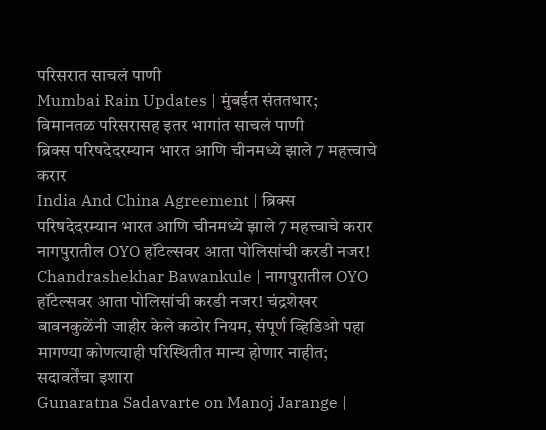परिसरात साचलं पाणी
Mumbai Rain Updates | मुंबईत संततधार; विमानतळ परिसरासह इतर भागांत साचलं पाणी
ब्रिक्स परिषदेदरम्यान भारत आणि चीनमध्ये झाले 7 महत्त्वाचे करार
India And China Agreement | ब्रिक्स परिषदेदरम्यान भारत आणि चीनमध्ये झाले 7 महत्त्वाचे करार
नागपुरातील OYO हॉटेल्सवर आता पोलिसांची करडी नजर!
Chandrashekhar Bawankule | नागपुरातील OYO हॉटेल्सवर आता पोलिसांची करडी नजर! चंद्रशेखर बावनकुळेंनी जाहीर केले कठोर नियम, संपूर्ण व्हिडिओ पहा
मागण्या कोणत्याही परिस्थितीत मान्य होणार नाहीत; सदावर्तेंचा इशारा
Gunaratna Sadavarte on Manoj Jarange |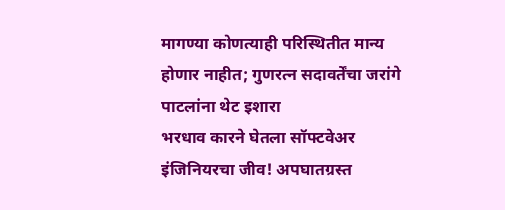मागण्या कोणत्याही परिस्थितीत मान्य होणार नाहीत; गुणरत्न सदावर्तेंचा जरांगे पाटलांना थेट इशारा
भरधाव कारने घेतला सॉफ्टवेअर इंजिनियरचा जीव! अपघातग्रस्त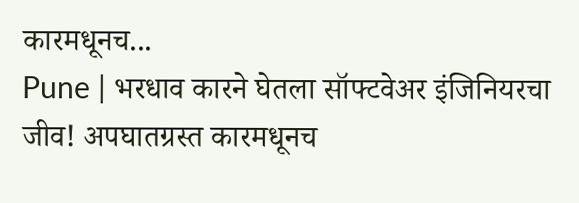कारमधूनच...
Pune | भरधाव कारने घेतला सॉफ्टवेअर इंजिनियरचा जीव! अपघातग्रस्त कारमधूनच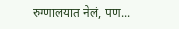रुग्णालयात नेलं, पण...